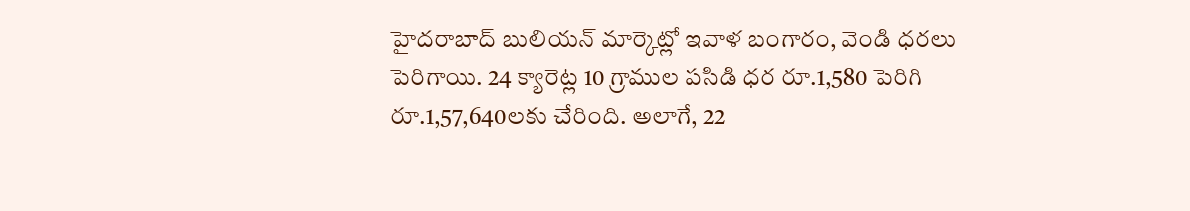హైదరాబాద్ బులియన్ మార్కెట్లో ఇవాళ బంగారం, వెండి ధరలు పెరిగాయి. 24 క్యారెట్ల 10 గ్రాముల పసిడి ధర రూ.1,580 పెరిగి రూ.1,57,640లకు చేరింది. అలాగే, 22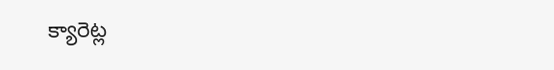క్యారెట్ల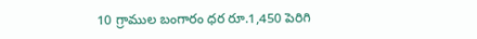10 గ్రాముల బంగారం ధర రూ.1,450 పెరిగి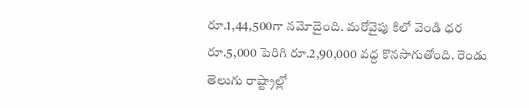రూ.1,44,500గా నమోదైంది. మరోవైపు కిలో వెండి ధర రూ.5,000 పెరిగి రూ.2,90,000 వద్ద కొనసాగుతోంది. రెండు తెలుగు రాష్ట్రాల్లో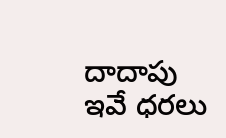దాదాపు ఇవే ధరలు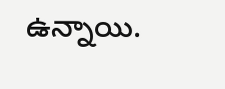ఉన్నాయి.